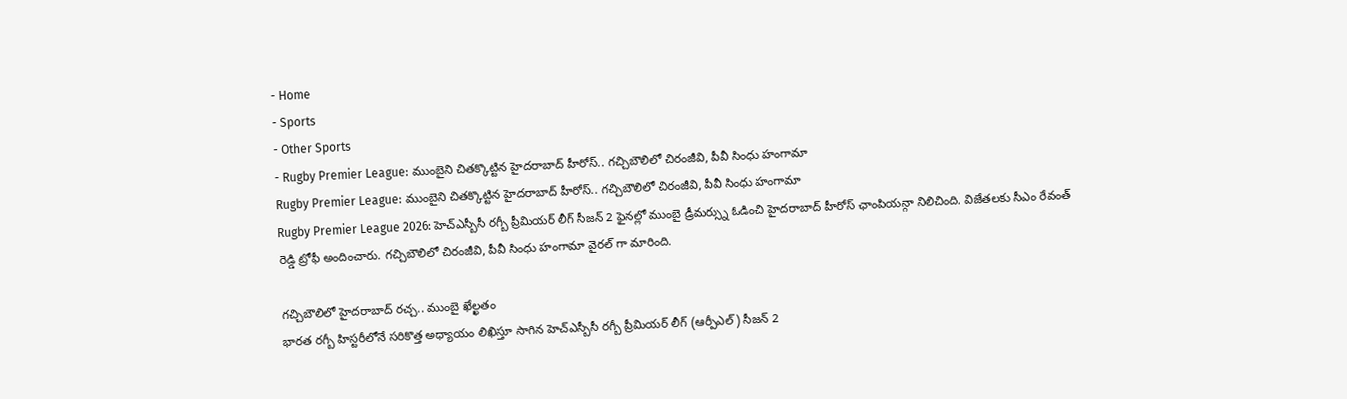- Home
- Sports
- Other Sports
- Rugby Premier League: ముంబైని చితక్కొట్టిన హైదరాబాద్ హీరోస్.. గచ్చిబౌలిలో చిరంజీవి, పీవీ సింధు హంగామా
Rugby Premier League: ముంబైని చితక్కొట్టిన హైదరాబాద్ హీరోస్.. గచ్చిబౌలిలో చిరంజీవి, పీవీ సింధు హంగామా
Rugby Premier League 2026: హెచ్ఎస్బీసీ రగ్బీ ప్రీమియర్ లీగ్ సీజన్ 2 ఫైనల్లో ముంబై డ్రీమర్స్ను ఓడించి హైదరాబాద్ హీరోస్ ఛాంపియన్గా నిలిచింది. విజేతలకు సీఎం రేవంత్ రెడ్డి ట్రోఫీ అందించారు. గచ్చిబౌలిలో చిరంజీవి, పీవీ సింధు హంగామా వైరల్ గా మారింది.

గచ్చిబౌలిలో హైదరాబాద్ రచ్చ.. ముంబై ఖేల్ఖతం
భారత రగ్బీ హిస్టరీలోనే సరికొత్త అధ్యాయం లిఖిస్తూ సాగిన హెచ్ఎస్బీసీ రగ్బీ ప్రీమియర్ లీగ్ (ఆర్పీఎల్) సీజన్ 2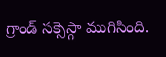గ్రాండ్ సక్సెస్గా ముగిసింది.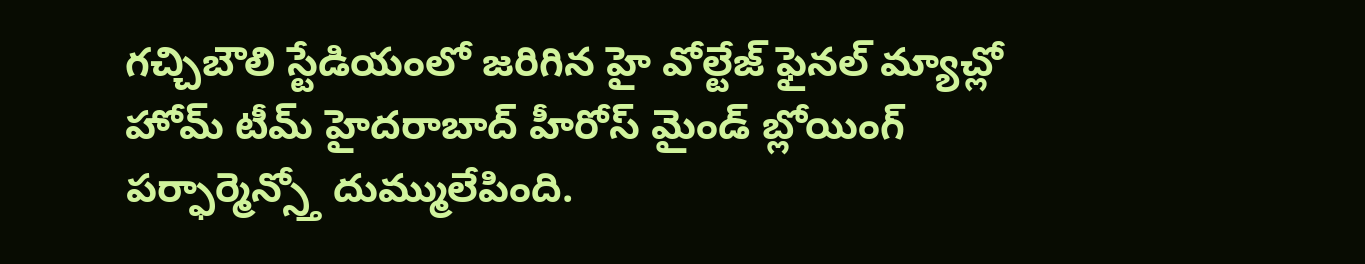గచ్చిబౌలి స్టేడియంలో జరిగిన హై వోల్టేజ్ ఫైనల్ మ్యాచ్లో హోమ్ టీమ్ హైదరాబాద్ హీరోస్ మైండ్ బ్లోయింగ్ పర్ఫార్మెన్స్తో దుమ్ములేపింది.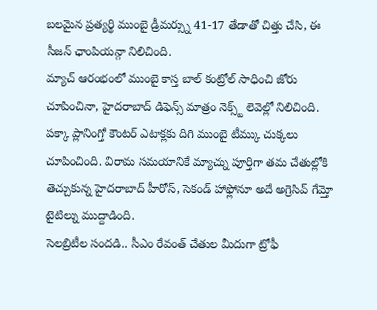బలమైన ప్రత్యర్థి ముంబై డ్రీమర్స్ను 41-17 తేడాతో చిత్తు చేసి, ఈ సీజన్ ఛాంపియన్గా నిలిచింది.
మ్యాచ్ ఆరంభంలో ముంబై కాస్త బాల్ కంట్రోల్ సాధించి జోరు చూపించినా, హైదరాబాద్ డిఫెన్స్ మాత్రం నెక్స్ట్ లెవెల్లో నిలిచింది. పక్కా ప్లానింగ్తో కౌంటర్ ఎటాక్లకు దిగి ముంబై టీమ్కు చుక్కలు చూపించింది. విరామ సమయానికే మ్యాచ్ను పూర్తిగా తమ చేతుల్లోకి తెచ్చుకున్న హైదరాబాద్ హీరోస్, సెకండ్ హాఫ్లోనూ అదే అగ్రెసివ్ గేమ్తో టైటిల్ను ముద్దాడింది.
సెలబ్రిటీల సందడి.. సీఎం రేవంత్ చేతుల మీదుగా ట్రోఫీ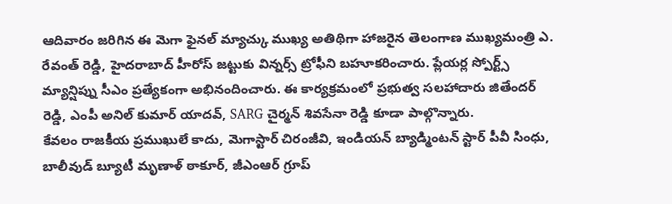ఆదివారం జరిగిన ఈ మెగా ఫైనల్ మ్యాచ్కు ముఖ్య అతిథిగా హాజరైన తెలంగాణ ముఖ్యమంత్రి ఎ. రేవంత్ రెడ్డి, హైదరాబాద్ హీరోస్ జట్టుకు విన్నర్స్ ట్రోఫీని బహూకరించారు. ప్లేయర్ల స్పోర్ట్స్ మ్యాన్షిప్ను సీఎం ప్రత్యేకంగా అభినందించారు. ఈ కార్యక్రమంలో ప్రభుత్వ సలహాదారు జితేందర్ రెడ్డి, ఎంపీ అనిల్ కుమార్ యాదవ్, SARG చైర్మన్ శివసేనా రెడ్డి కూడా పాల్గొన్నారు.
కేవలం రాజకీయ ప్రముఖులే కాదు, మెగాస్టార్ చిరంజీవి, ఇండియన్ బ్యాడ్మింటన్ స్టార్ పీవీ సింధు, బాలీవుడ్ బ్యూటీ మృణాళ్ ఠాకూర్, జీఎంఆర్ గ్రూప్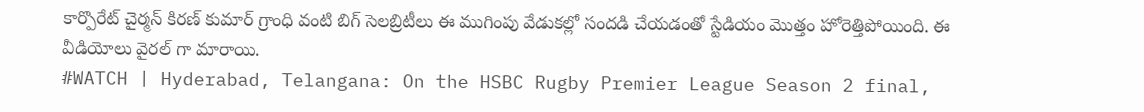కార్పొరేట్ చైర్మన్ కిరణ్ కుమార్ గ్రాంధి వంటి బిగ్ సెలబ్రిటీలు ఈ ముగింపు వేడుకల్లో సందడి చేయడంతో స్టేడియం మొత్తం హోరెత్తిపోయింది. ఈ వీడియోలు వైరల్ గా మారాయి.
#WATCH | Hyderabad, Telangana: On the HSBC Rugby Premier League Season 2 final,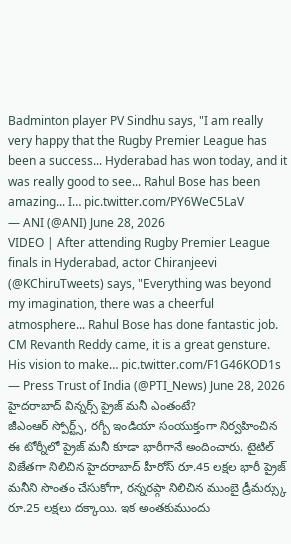Badminton player PV Sindhu says, "I am really very happy that the Rugby Premier League has been a success... Hyderabad has won today, and it was really good to see... Rahul Bose has been amazing... I… pic.twitter.com/PY6WeC5LaV
— ANI (@ANI) June 28, 2026
VIDEO | After attending Rugby Premier League finals in Hyderabad, actor Chiranjeevi (@KChiruTweets) says, "Everything was beyond my imagination, there was a cheerful atmosphere... Rahul Bose has done fantastic job. CM Revanth Reddy came, it is a great gensture. His vision to make… pic.twitter.com/F1G46KOD1s
— Press Trust of India (@PTI_News) June 28, 2026
హైదరాబాద్ విన్నర్స్ ప్రైజ్ మనీ ఎంతంటే?
జీఎంఆర్ స్పోర్ట్స్, రగ్బీ ఇండియా సంయుక్తంగా నిర్వహించిన ఈ టోర్నీలో ప్రైజ్ మనీ కూడా భారీగానే అందించారు. టైటిల్ విజేతగా నిలిచిన హైదరాబాద్ హీరోస్ రూ.45 లక్షల భారీ ప్రైజ్ మనీని సొంతం చేసుకోగా, రన్నరప్గా నిలిచిన ముంబై డ్రీమర్స్కు రూ.25 లక్షలు దక్కాయి. ఇక అంతకుముందు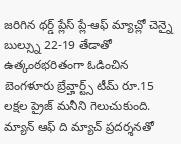జరిగిన థర్డ్ ప్లేస్ ప్లే-ఆఫ్ మ్యాచ్లో చెన్నై బుల్స్ను 22-19 తేడాతో ఉత్కంఠభరితంగా ఓడించిన బెంగళూరు బ్రేవ్హార్ట్స్ టీమ్ రూ.15 లక్షల ప్రైజ్ మనీని గెలుచుకుంది.
మ్యాన్ ఆఫ్ ది మ్యాచ్ ప్రదర్శనతో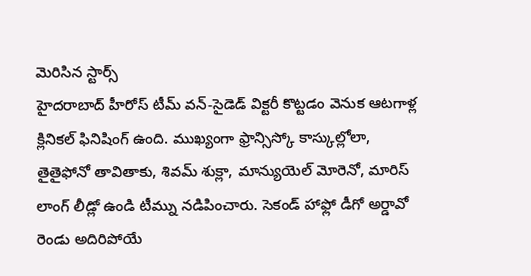మెరిసిన స్టార్స్
హైదరాబాద్ హీరోస్ టీమ్ వన్-సైడెడ్ విక్టరీ కొట్టడం వెనుక ఆటగాళ్ల క్లినికల్ ఫినిషింగ్ ఉంది. ముఖ్యంగా ఫ్రాన్సిస్కో కాస్కుల్లోలా, తైతైఫోనో తావితాకు, శివమ్ శుక్లా, మాన్యుయెల్ మోరెనో, మారిస్ లాంగ్ లీడ్లో ఉండి టీమ్ను నడిపించారు. సెకండ్ హాఫ్లో డీగో అర్డావో రెండు అదిరిపోయే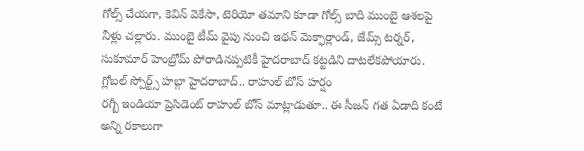గోల్స్ చేయగా, కెవిన్ వెకేసా, టెరియో తమాని కూడా గోల్స్ బాది ముంబై ఆశలపై నీళ్లు చల్లారు. ముంబై టీమ్ వైపు నుంచి ఇథన్ మెక్ఫార్లాండ్, జేమ్స్ టర్నర్, సుకూమార్ హెంబ్రోమ్ పోరాడినప్పటికీ హైదరాబాద్ కట్టడిని దాటలేకపోయారు.
గ్లోబల్ స్పోర్ట్స్ హబ్గా హైదరాబాద్.. రాహుల్ బోస్ హర్షం
రగ్బీ ఇండియా ప్రెసిడెంట్ రాహుల్ బోస్ మాట్లాడుతూ.. ఈ సీజన్ గత ఏడాది కంటే అన్ని రకాలుగా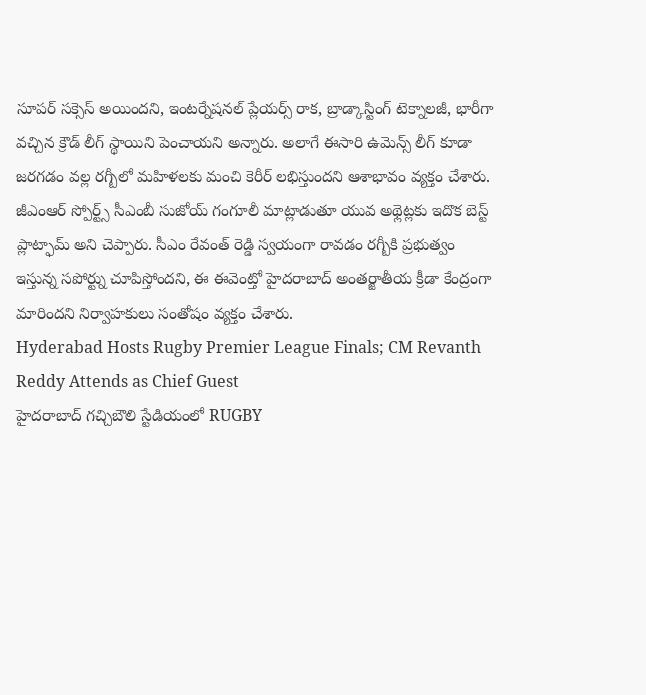సూపర్ సక్సెస్ అయిందని, ఇంటర్నేషనల్ ప్లేయర్స్ రాక, బ్రాడ్కాస్టింగ్ టెక్నాలజీ, భారీగా వచ్చిన క్రౌడ్ లీగ్ స్థాయిని పెంచాయని అన్నారు. అలాగే ఈసారి ఉమెన్స్ లీగ్ కూడా జరగడం వల్ల రగ్బీలో మహిళలకు మంచి కెరీర్ లభిస్తుందని ఆశాభావం వ్యక్తం చేశారు.
జీఎంఆర్ స్పోర్ట్స్ సీఎంబీ సుజోయ్ గంగూలీ మాట్లాడుతూ యువ అథ్లెట్లకు ఇదొక బెస్ట్ ప్లాట్ఫామ్ అని చెప్పారు. సీఎం రేవంత్ రెడ్డి స్వయంగా రావడం రగ్బీకి ప్రభుత్వం ఇస్తున్న సపోర్ట్ను చూపిస్తోందని, ఈ ఈవెంట్తో హైదరాబాద్ అంతర్జాతీయ క్రీడా కేంద్రంగా మారిందని నిర్వాహకులు సంతోషం వ్యక్తం చేశారు.
Hyderabad Hosts Rugby Premier League Finals; CM Revanth Reddy Attends as Chief Guest
హైదరాబాద్ గచ్చిబౌలి స్టేడియంలో RUGBY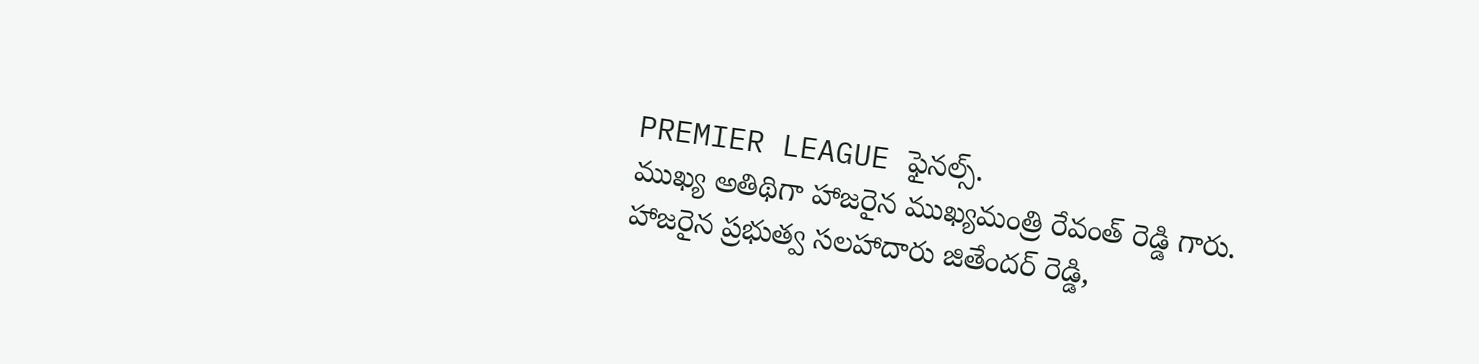PREMIER LEAGUE ఫైనల్స్.
ముఖ్య అతిథిగా హాజరైన ముఖ్యమంత్రి రేవంత్ రెడ్డి గారు.
హాజరైన ప్రభుత్వ సలహాదారు జితేందర్ రెడ్డి,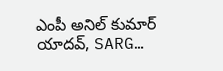ఎంపీ అనిల్ కుమార్ యాదవ్, SARG…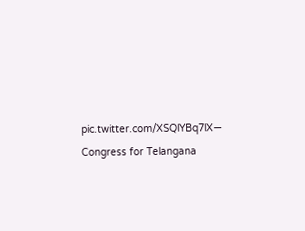pic.twitter.com/XSQlYBq7lX— Congress for Telangana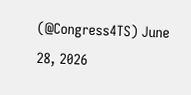(@Congress4TS) June 28, 2026